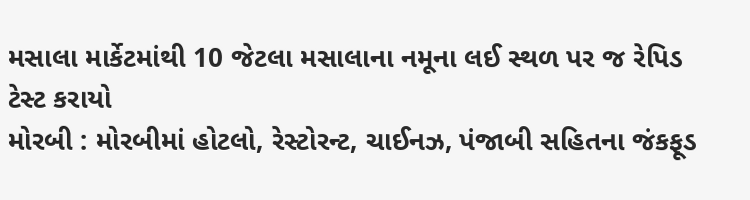મસાલા માર્કેટમાંથી 10 જેટલા મસાલાના નમૂના લઈ સ્થળ પર જ રેપિડ ટેસ્ટ કરાયો
મોરબી : મોરબીમાં હોટલો, રેસ્ટોરન્ટ, ચાઈનઝ, પંજાબી સહિતના જંકફૂડ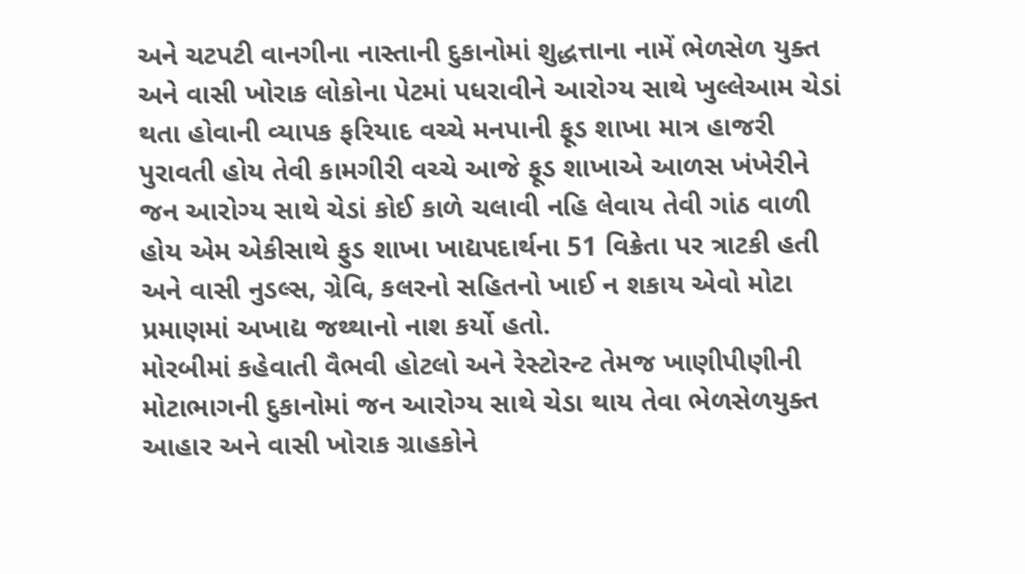અને ચટપટી વાનગીના નાસ્તાની દુકાનોમાં શુદ્ધત્તાના નામેં ભેળસેળ યુક્ત અને વાસી ખોરાક લોકોના પેટમાં પધરાવીને આરોગ્ય સાથે ખુલ્લેઆમ ચેડાં થતા હોવાની વ્યાપક ફરિયાદ વચ્ચે મનપાની ફૂડ શાખા માત્ર હાજરી પુરાવતી હોય તેવી કામગીરી વચ્ચે આજે ફૂડ શાખાએ આળસ ખંખેરીને જન આરોગ્ય સાથે ચેડાં કોઈ કાળે ચલાવી નહિ લેવાય તેવી ગાંઠ વાળી હોય એમ એકીસાથે ફુડ શાખા ખાદ્યપદાર્થના 51 વિક્રેતા પર ત્રાટકી હતી અને વાસી નુડલ્સ, ગ્રેવિ, કલરનો સહિતનો ખાઈ ન શકાય એવો મોટા પ્રમાણમાં અખાદ્ય જથ્થાનો નાશ કર્યો હતો.
મોરબીમાં કહેવાતી વૈભવી હોટલો અને રેસ્ટોરન્ટ તેમજ ખાણીપીણીની મોટાભાગની દુકાનોમાં જન આરોગ્ય સાથે ચેડા થાય તેવા ભેળસેળયુક્ત આહાર અને વાસી ખોરાક ગ્રાહકોને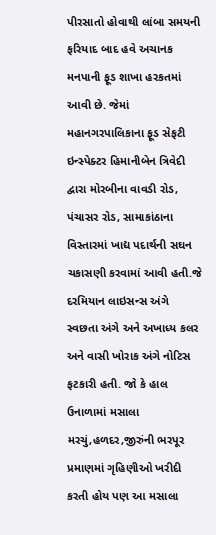પીરસાતો હોવાથી લાંબા સમયની ફરિયાદ બાદ હવે અચાનક મનપાની ફૂડ શાખા હરકતમાં આવી છે. જેમાં મહાનગરપાલિકાના ફૂડ સેફટી ઇન્સ્પેક્ટર હિમાનીબેન ત્રિવેદી દ્વારા મોરબીના વાવડી રોડ, પંચાસર રોડ, સામાકાંઠાના વિસ્તારમાં ખાદ્ય પદાર્થની સઘન ચકાસણી કરવામાં આવી હતી.જે દરમિયાન લાઇસન્સ અંગે સ્વછતા અંગે અને અખાધ્ય કલર અને વાસી ખોરાક અંગે નોટિસ ફટકારી હતી. જો કે હાલ ઉનાળામાં મસાલા મરચું,હળદર,જીરુંની ભરપૂર પ્રમાણમાં ગૃહિણીઓ ખરીદી કરતી હોય પણ આ મસાલા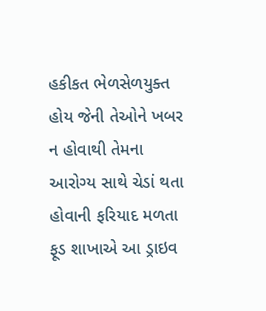હકીકત ભેળસેળયુક્ત હોય જેની તેઓને ખબર ન હોવાથી તેમના આરોગ્ય સાથે ચેડાં થતા હોવાની ફરિયાદ મળતા ફૂડ શાખાએ આ ડ્રાઇવ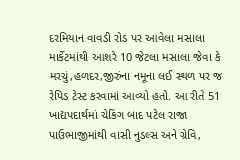દરમિયાન વાવડી રોડ પર આવેલા મસાલા માર્કેટમાંથી આશરે 10 જેટલા મસાલા જેવા કે મરચું,હળદર,જીરુંના નમૂના લઈ સ્થળ પર જ રેપિડ ટેસ્ટ કરવામાં આવ્યો હતો. આ રીતે 51 ખાદ્યપદાર્થમાં ચેકિંગ બાદ પટેલ રાજા પાઉભાજીમાંથી વાસી નુડલ્સ અને ગ્રેવિ,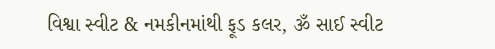વિશ્વા સ્વીટ & નમકીનમાંથી ફૂડ કલર, ૐ સાઈ સ્વીટ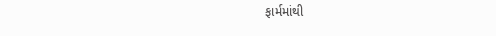ફાર્મમાંથી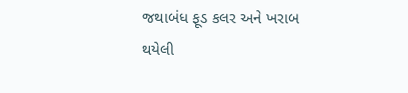જથાબંધ ફૂડ કલર અને ખરાબ થયેલી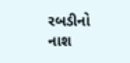રબડીનો નાશ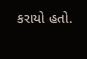કરાયો હતો.